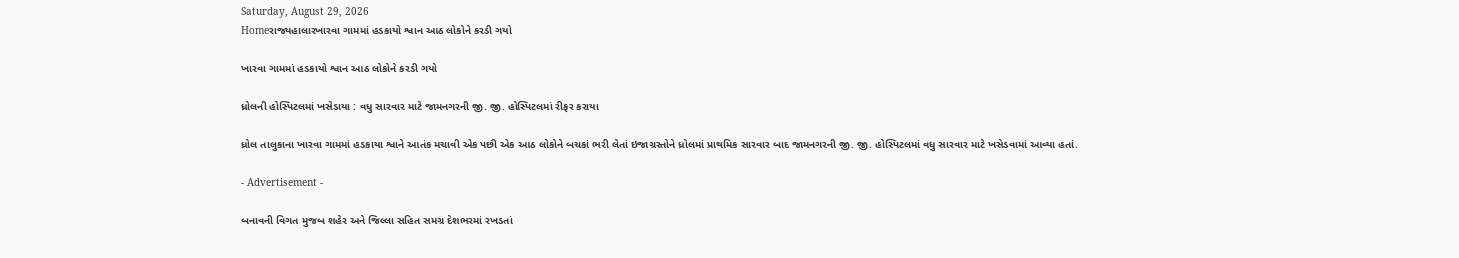Saturday, August 29, 2026
Homeરાજ્યહાલારખારવા ગામમાં હડકાયો શ્વાન આઠ લોકોને કરડી ગયો

ખારવા ગામમાં હડકાયો શ્વાન આઠ લોકોને કરડી ગયો

ધ્રોલની હોસ્પિટલમાં ખસેડાયા : વધુ સારવાર માટે જામનગરની જી. જી. હોસ્પિટલમાં રીફર કરાયા

ધ્રોલ તાલુકાના ખારવા ગામમાં હડકાયા શ્વાને આતંક મચાવી એક પછી એક આઠ લોકોને બચકાં ભરી લેતાં ઇજાગ્રસ્તોને ધ્રોલમાં પ્રાથમિક સારવાર બાદ જામનગરની જી. જી. હોસ્પિટલમાં વધુ સારવાર માટે ખસેડવામાં આવ્યા હતાં.

- Advertisement -

બનાવની વિગત મુજબ શહેર અને જિલ્લા સહિત સમગ્ર દેશભરમાં રખડતાં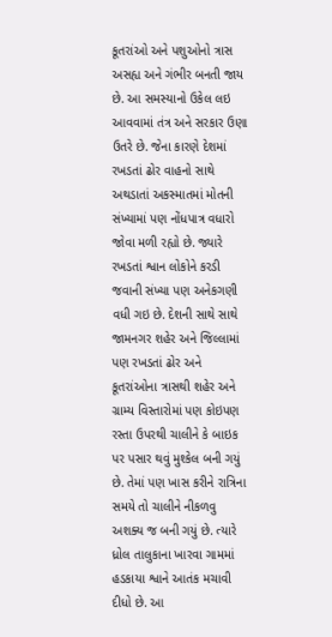કૂતરાંઓ અને પશુઓનો ત્રાસ અસહ્ય અને ગંભીર બનતી જાય છે. આ સમસ્યાનો ઉકેલ લઇ આવવામાં તંત્ર અને સરકાર ઉણા ઉતરે છે. જેના કારણે દેશમાં રખડતાં ઢોર વાહનો સાથે અથડાતાં અકસ્માતમાં મોતની સંખ્યામાં પણ નોંધપાત્ર વધારો જોવા મળી રહ્યો છે. જ્યારે રખડતાં શ્વાન લોકોને કરડી જવાની સંખ્યા પણ અનેકગણી વધી ગઇ છે. દેશની સાથે સાથે જામનગર શહેર અને જિલ્લામાં પણ રખડતાં ઢોર અને કૂતરાંઓના ત્રાસથી શહેર અને ગ્રામ્ય વિસ્તારોમાં પણ કોઇપણ રસ્તા ઉપરથી ચાલીને કે બાઇક પર પસાર થવું મુશ્કેલ બની ગયું છે. તેમાં પણ ખાસ કરીને રાત્રિના સમયે તો ચાલીને નીકળવુ અશક્ય જ બની ગયું છે. ત્યારે ધ્રોલ તાલુકાના ખારવા ગામમાં હડકાયા શ્વાને આતંક મચાવી દીધો છે. આ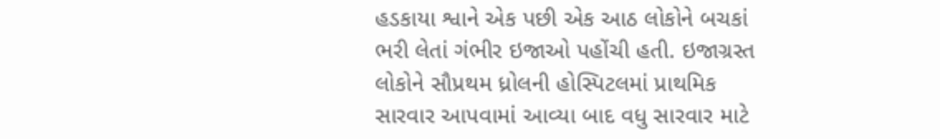હડકાયા શ્વાને એક પછી એક આઠ લોકોને બચકાં ભરી લેતાં ગંભીર ઇજાઓ પહોંચી હતી. ઇજાગ્રસ્ત લોકોને સૌપ્રથમ ધ્રોલની હોસ્પિટલમાં પ્રાથમિક સારવાર આપવામાં આવ્યા બાદ વધુ સારવાર માટે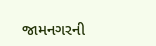જામનગરની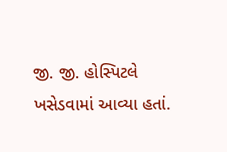જી. જી. હોસ્પિટલે ખસેડવામાં આવ્યા હતાં.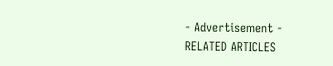- Advertisement -
RELATED ARTICLES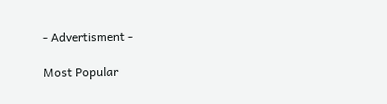- Advertisment -

Most Popular